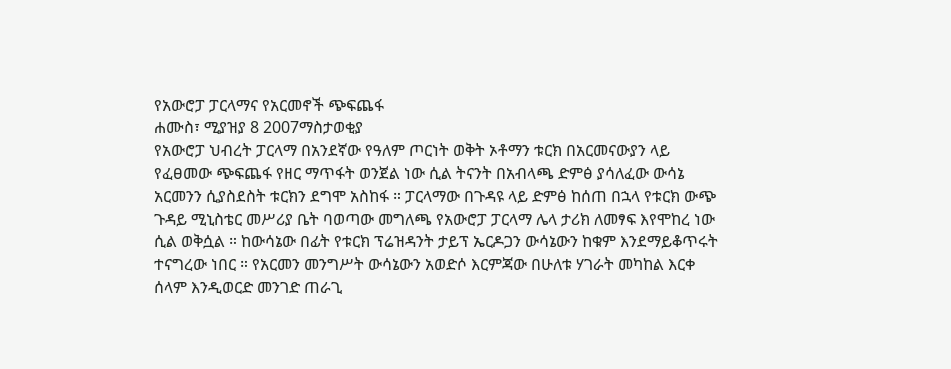የአውሮፓ ፓርላማና የአርመኖች ጭፍጨፋ
ሐሙስ፣ ሚያዝያ 8 2007ማስታወቂያ
የአውሮፓ ህብረት ፓርላማ በአንደኛው የዓለም ጦርነት ወቅት ኦቶማን ቱርክ በአርመናውያን ላይ የፈፀመው ጭፍጨፋ የዘር ማጥፋት ወንጀል ነው ሲል ትናንት በአብላጫ ድምፅ ያሳለፈው ውሳኔ አርመንን ሲያስደስት ቱርክን ደግሞ አስከፋ ። ፓርላማው በጉዳዩ ላይ ድምፅ ከሰጠ በኋላ የቱርክ ውጭ ጉዳይ ሚኒስቴር መሥሪያ ቤት ባወጣው መግለጫ የአውሮፓ ፓርላማ ሌላ ታሪክ ለመፃፍ እየሞከረ ነው ሲል ወቅሷል ። ከውሳኔው በፊት የቱርክ ፕሬዝዳንት ታይፕ ኤርዶጋን ውሳኔውን ከቁም እንደማይቆጥሩት ተናግረው ነበር ። የአርመን መንግሥት ውሳኔውን አወድሶ እርምጃው በሁለቱ ሃገራት መካከል እርቀ ሰላም እንዲወርድ መንገድ ጠራጊ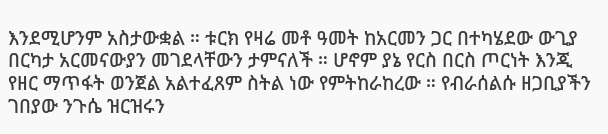እንደሚሆንም አስታውቋል ። ቱርክ የዛሬ መቶ ዓመት ከአርመን ጋር በተካሄደው ውጊያ በርካታ አርመናውያን መገደላቸውን ታምናለች ። ሆኖም ያኔ የርስ በርስ ጦርነት እንጂ የዘር ማጥፋት ወንጀል አልተፈጸም ስትል ነው የምትከራከረው ። የብራሰልሱ ዘጋቢያችን ገበያው ንጉሴ ዝርዝሩን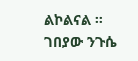ልኮልናል ።
ገበያው ንጉሴ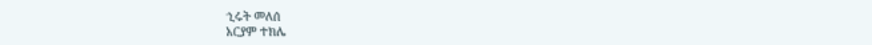ኂሩት መለሰ
አርያም ተክሌ